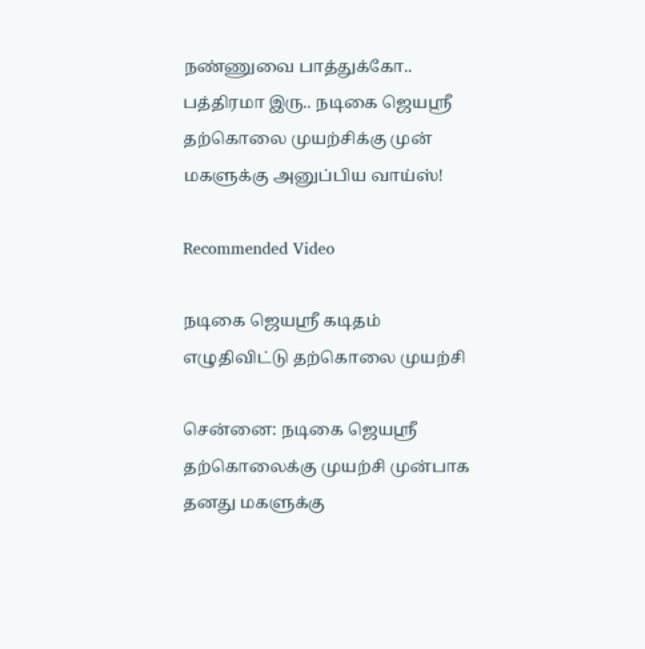நண்ணுவை பாத்துக்கோ.. பத்திரமா இரு.. நடிகை ஜெயஸ்ரீ தற்கொலை முயற்சிக்கு முன் மகளுக்கு அனுப்பிய வாய்ஸ்!

Recommended Video

நடிகை ஜெயஸ்ரீ கடிதம் எழுதிவிட்டு தற்கொலை முயற்சி

சென்னை: நடிகை ஜெயஸ்ரீ தற்கொலைக்கு முயற்சி முன்பாக தனது மகளுக்கு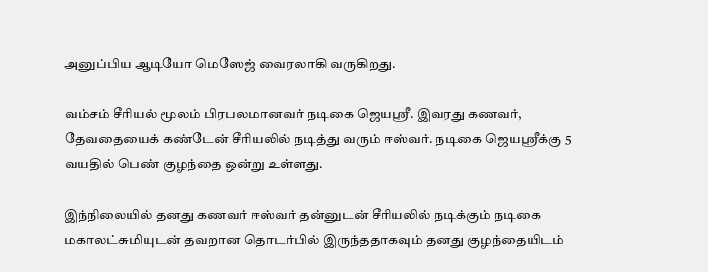அனுப்பிய ஆடியோ மெஸேஜ் வைரலாகி வருகிறது.

வம்சம் சீரியல் மூலம் பிரபலமானவர் நடிகை ஜெயஸ்ரீ. இவரது கணவர், தேவதையைக் கண்டேன் சீரியலில் நடித்து வரும் ஈஸ்வர். நடிகை ஜெயஸ்ரீக்கு 5 வயதில் பெண் குழந்தை ஒன்று உள்ளது.

இந்நிலையில் தனது கணவர் ஈஸ்வர் தன்னுடன் சீரியலில் நடிக்கும் நடிகை மகாலட்சுமியுடன் தவறான தொடர்பில் இருந்ததாகவும் தனது குழந்தையிடம்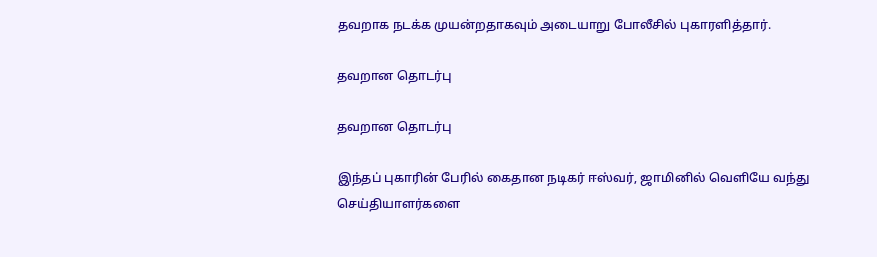தவறாக நடக்க முயன்றதாகவும் அடையாறு போலீசில் புகாரளித்தார்.

தவறான தொடர்பு

தவறான தொடர்பு

இந்தப் புகாரின் பேரில் கைதான நடிகர் ஈஸ்வர், ஜாமினில் வெளியே வந்து செய்தியாளர்களை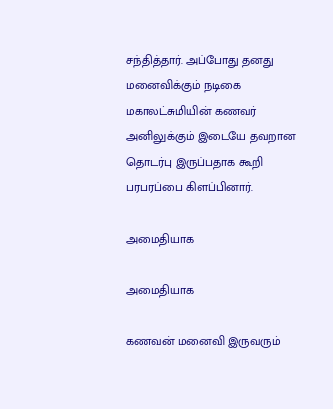சந்தித்தார். அப்போது தனது மனைவிக்கும் நடிகை மகாலட்சுமியின் கணவர் அனிலுக்கும் இடையே தவறான தொடர்பு இருப்பதாக கூறி பரபரப்பை கிளப்பினார்.

அமைதியாக

அமைதியாக

கணவன் மனைவி இருவரும்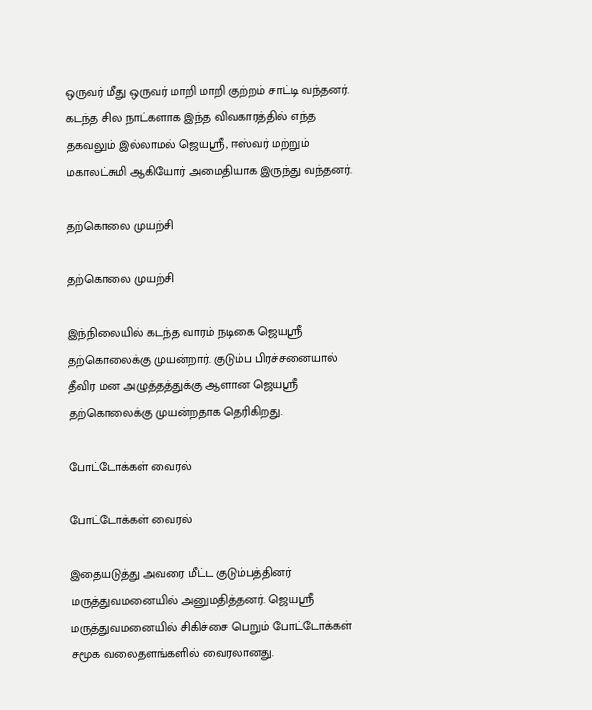ஒருவர் மீது ஒருவர் மாறி மாறி குற்றம் சாட்டி வந்தனர். கடந்த சில நாட்களாக இந்த விவகாரத்தில் எந்த தகவலும் இல்லாமல் ஜெயஸ்ரீ, ஈஸ்வர் மற்றும் மகாலட்சுமி ஆகியோர் அமைதியாக இருந்து வந்தனர்.

தற்கொலை முயற்சி

தற்கொலை முயற்சி

இந்நிலையில் கடந்த வாரம் நடிகை ஜெயஸ்ரீ தற்கொலைக்கு முயன்றார். குடும்ப பிரச்சனையால் தீவிர மன அழுத்தத்துக்கு ஆளான ஜெயஸ்ரீ தற்கொலைக்கு முயன்றதாக தெரிகிறது.

போட்டோக்கள் வைரல்

போட்டோக்கள் வைரல்

இதையடுத்து அவரை மீட்ட குடும்பத்தினர் மருத்துவமனையில் அனுமதித்தனர். ஜெயஸ்ரீ மருத்துவமனையில் சிகிச்சை பெறும் போட்டோக்கள் சமூக வலைதளங்களில் வைரலானது.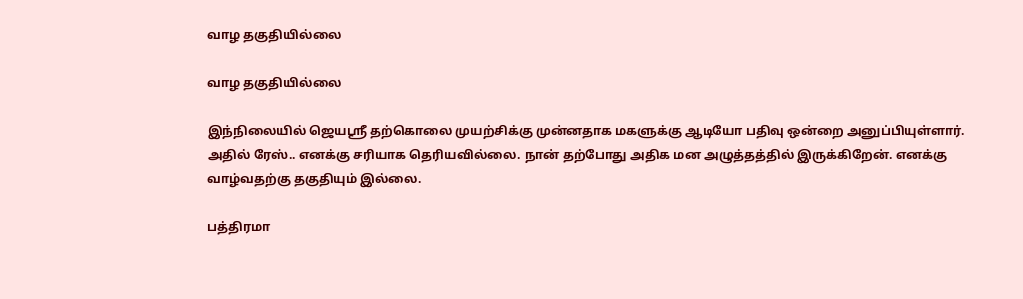வாழ தகுதியில்லை

வாழ தகுதியில்லை

இந்நிலையில் ஜெயஸ்ரீ தற்கொலை முயற்சிக்கு முன்னதாக மகளுக்கு ஆடியோ பதிவு ஒன்றை அனுப்பியுள்ளார். அதில் ரேஸ்.. எனக்கு சரியாக தெரியவில்லை. நான் தற்போது அதிக மன அழுத்தத்தில் இருக்கிறேன். எனக்கு வாழ்வதற்கு தகுதியும் இல்லை.

பத்திரமா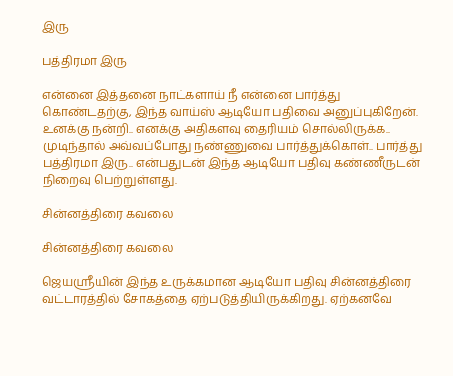இரு

பத்திரமா இரு

என்னை இத்தனை நாட்களாய் நீ என்னை பார்த்து கொண்டதற்கு, இந்த வாய்ஸ் ஆடியோ பதிவை அனுப்புகிறேன். உனக்கு நன்றி.. எனக்கு அதிகளவு தைரியம் சொல்லிருக்க.. முடிந்தால் அவ்வப்போது நண்ணுவை பார்த்துக்கொள்.. பார்த்து பத்திரமா இரு.. என்பதுடன் இந்த ஆடியோ பதிவு கண்ணீருடன் நிறைவு பெற்றுள்ளது.

சின்னத்திரை கவலை

சின்னத்திரை கவலை

ஜெயஸ்ரீயின் இந்த உருக்கமான ஆடியோ பதிவு சின்னத்திரை வட்டாரத்தில் சோகத்தை ஏற்படுத்தியிருக்கிறது. ஏற்கனவே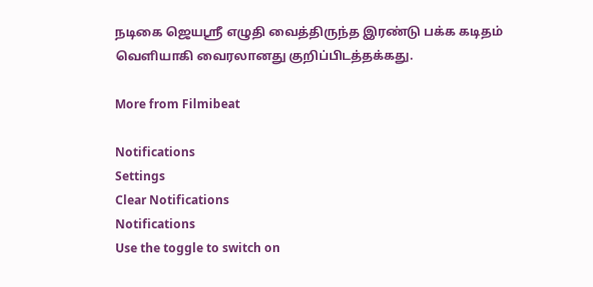நடிகை ஜெயஸ்ரீ எழுதி வைத்திருந்த இரண்டு பக்க கடிதம் வெளியாகி வைரலானது குறிப்பிடத்தக்கது.

More from Filmibeat

Notifications
Settings
Clear Notifications
Notifications
Use the toggle to switch on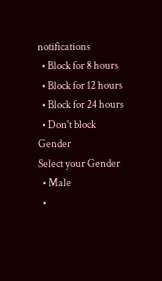notifications
  • Block for 8 hours
  • Block for 12 hours
  • Block for 24 hours
  • Don't block
Gender
Select your Gender
  • Male
  •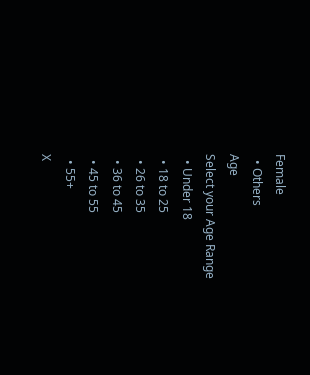Female
  • Others
Age
Select your Age Range
  • Under 18
  • 18 to 25
  • 26 to 35
  • 36 to 45
  • 45 to 55
  • 55+
X